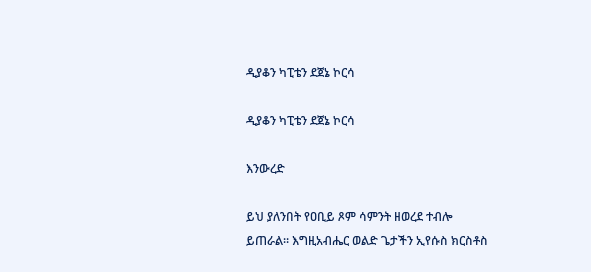ዲያቆን ካፒቴን ደጀኔ ኮርሳ

ዲያቆን ካፒቴን ደጀኔ ኮርሳ

እንውረድ

ይህ ያለንበት የዐቢይ ጾም ሳምንት ዘወረደ ተብሎ ይጠራል። እግዚአብሔር ወልድ ጌታችን ኢየሱስ ክርስቶስ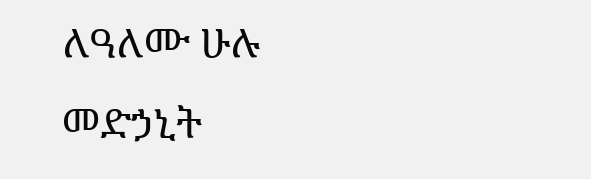ለዓለሙ ሁሉ መድኃኒት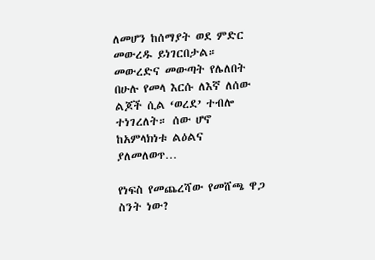ለመሆን ከሰማያት ወደ ምድር መውረዱ ይነገርበታል። መውረድና መውጣት የሌለበት በሁሉ የመላ እርሱ ለእኛ ለሰው ልጆች ሲል ‘ወረደ’ ተብሎ ተነገረለት። ሰው ሆኖ ከአምላክነቱ ልዕልና ያለመለወጥ…

የነፍስ የመጨረሻው የመሸጫ ዋጋ ስንት ነው?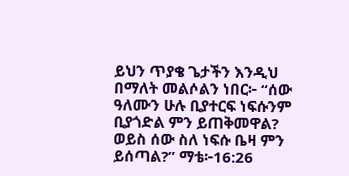ይህን ጥያቄ ጌታችን እንዲህ በማለት መልሶልን ነበር፦ “ሰው ዓለሙን ሁሉ ቢያተርፍ ነፍሱንም ቢያጎድል ምን ይጠቅመዋል? ወይስ ሰው ስለ ነፍሱ ቤዛ ምን ይሰጣል?” ማቴ፦16:26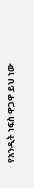የአንዲት ነፍስ ዋጋዋ ይህ ነው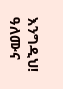እንግዲህ! ዓለሙና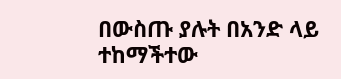በውስጡ ያሉት በአንድ ላይ ተከማችተው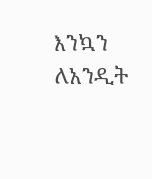እንኳን ለአንዲት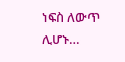ነፍስ ለውጥ ሊሆኑ…